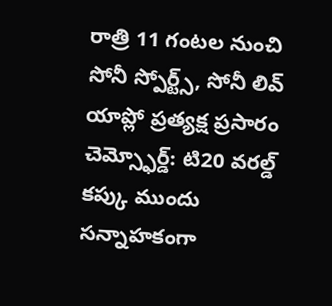రాత్రి 11 గంటల నుంచి సోనీ స్పోర్ట్స్, సోనీ లివ్ యాప్లో ప్రత్యక్ష ప్రసారం
చెమ్స్ఫోర్డ్: టి20 వరల్డ్ కప్కు ముందు సన్నాహకంగా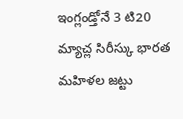ఇంగ్లండ్తోనే 3 టి20 మ్యాచ్ల సిరీస్కు భారత మహిళల జట్టు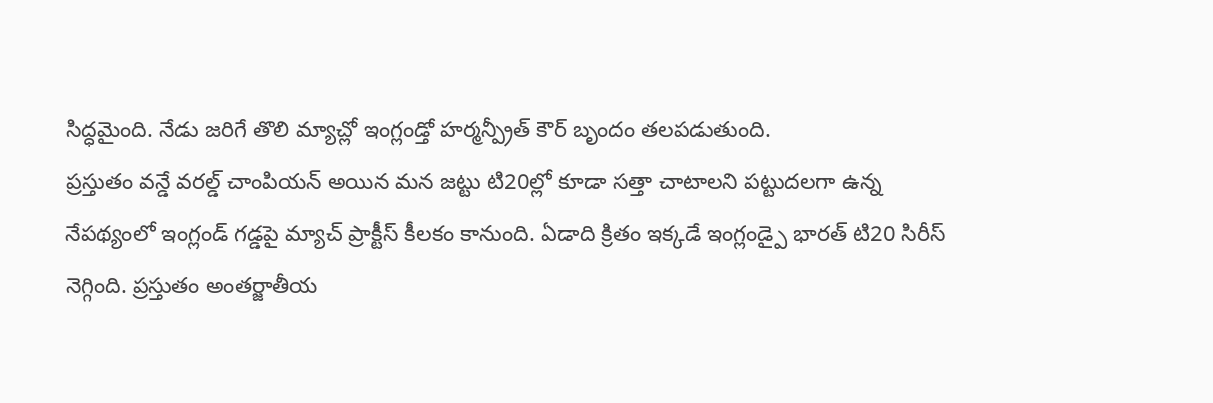సిద్ధమైంది. నేడు జరిగే తొలి మ్యాచ్లో ఇంగ్లండ్తో హర్మన్ప్రీత్ కౌర్ బృందం తలపడుతుంది.
ప్రస్తుతం వన్డే వరల్డ్ చాంపియన్ అయిన మన జట్టు టి20ల్లో కూడా సత్తా చాటాలని పట్టుదలగా ఉన్న నేపథ్యంలో ఇంగ్లండ్ గడ్డపై మ్యాచ్ ప్రాక్టీస్ కీలకం కానుంది. ఏడాది క్రితం ఇక్కడే ఇంగ్లండ్పై భారత్ టి20 సిరీస్ నెగ్గింది. ప్రస్తుతం అంతర్జాతీయ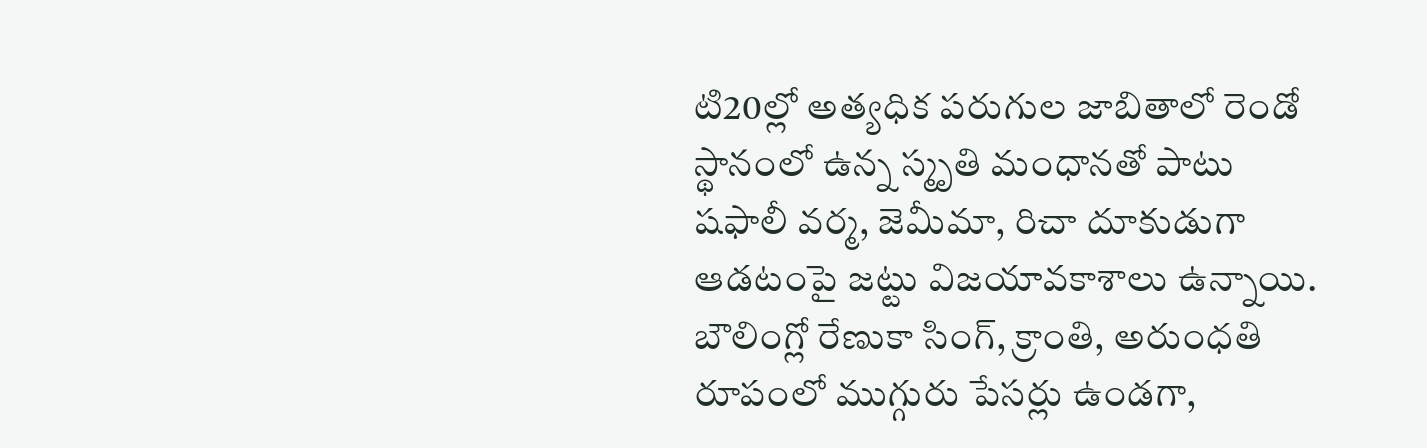టి20ల్లో అత్యధిక పరుగుల జాబితాలో రెండో స్థానంలో ఉన్న స్మృతి మంధానతో పాటు షఫాలీ వర్మ, జెమీమా, రిచా దూకుడుగా ఆడటంపై జట్టు విజయావకాశాలు ఉన్నాయి.
బౌలింగ్లో రేణుకా సింగ్, క్రాంతి, అరుంధతి రూపంలో ముగ్గురు పేసర్లు ఉండగా,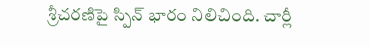శ్రీచరణిపై స్పిన్ భారం నిలిచింది. చార్లీ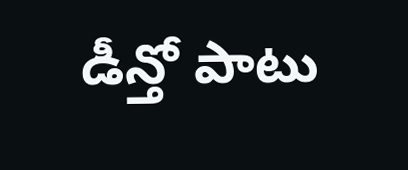డీన్తో పాటు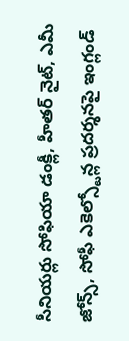సీనియర్లు సోఫియా డంక్లీ, హీతర్ నైట్, ఎమీ జోన్స్, సోఫీ ఎకెల్స్టోన్ల ప్రదర్శనపై ఇంగ్లండ్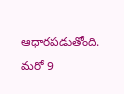ఆధారపడుతోంది. మరో 9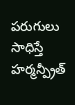పరుగులు సాధిస్తే హర్మన్ప్రీత్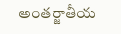అంతర్జాతీయ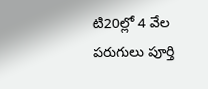టి20ల్లో 4 వేల పరుగులు పూర్తి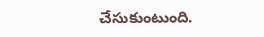చేసుకుంటుంది.